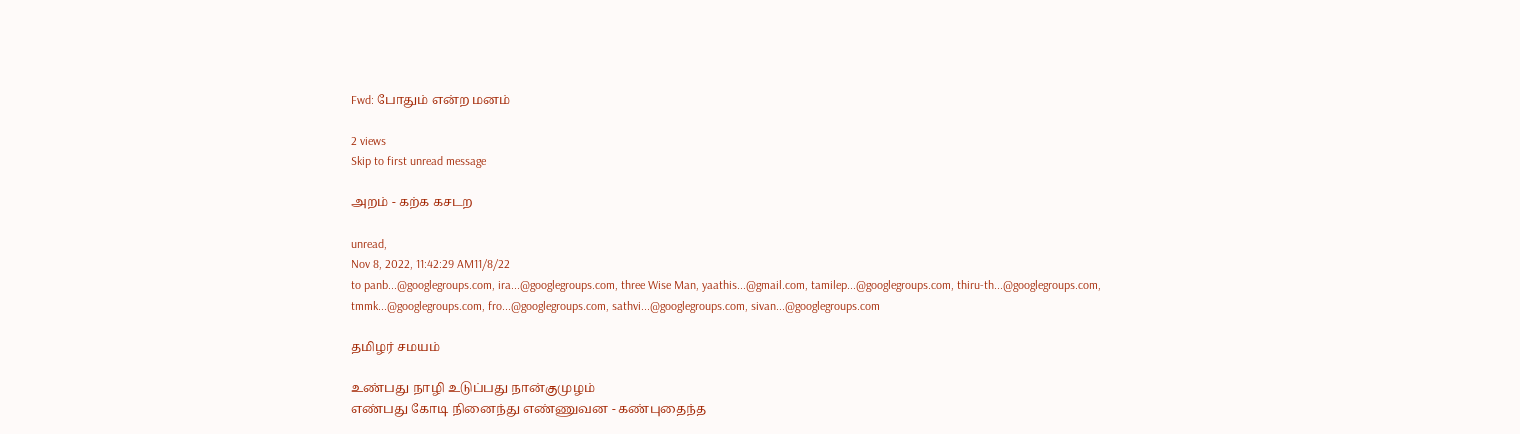Fwd: போதும் என்ற மனம்

2 views
Skip to first unread message

அறம் - கற்க கசடற

unread,
Nov 8, 2022, 11:42:29 AM11/8/22
to panb...@googlegroups.com, ira...@googlegroups.com, three Wise Man, yaathis...@gmail.com, tamilep...@googlegroups.com, thiru-th...@googlegroups.com, tmmk...@googlegroups.com, fro...@googlegroups.com, sathvi...@googlegroups.com, sivan...@googlegroups.com

தமிழர் சமயம்

உண்பது நாழி உடுப்பது நான்குமுழம்
எண்பது கோடி நினைந்து எண்ணுவன - கண்புதைந்த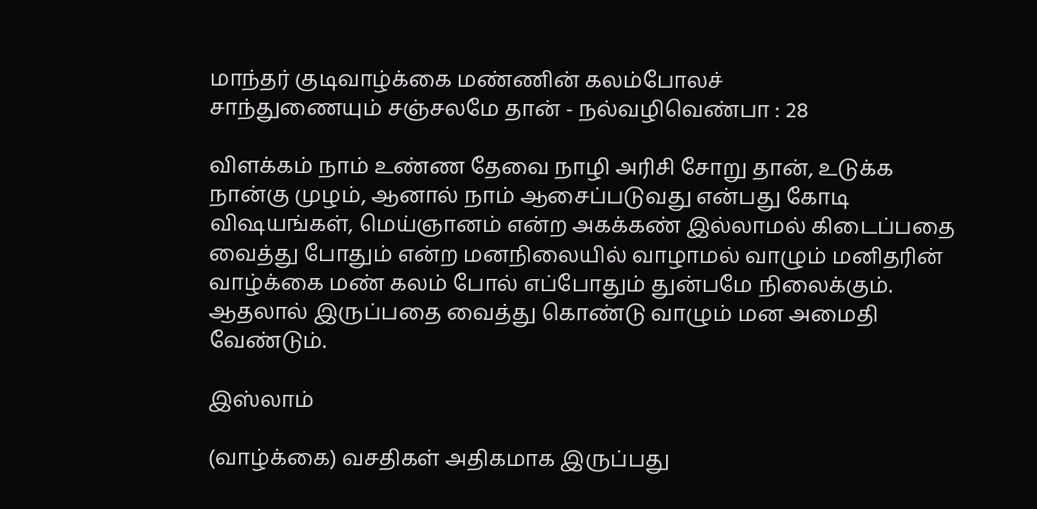மாந்தர் குடிவாழ்க்கை மண்ணின் கலம்போலச்
சாந்துணையும் சஞ்சலமே தான் - நல்வழிவெண்பா : 28

விளக்கம் நாம் உண்ண தேவை நாழி அரிசி சோறு தான், உடுக்க நான்கு முழம், ஆனால் நாம் ஆசைப்படுவது என்பது கோடி விஷயங்கள், மெய்ஞானம் என்ற அகக்கண் இல்லாமல் கிடைப்பதை வைத்து போதும் என்ற மனநிலையில் வாழாமல் வாழும் மனிதரின் வாழ்க்கை மண் கலம் போல் எப்போதும் துன்பமே நிலைக்கும். ஆதலால் இருப்பதை வைத்து கொண்டு வாழும் மன அமைதி வேண்டும்.

இஸ்லாம்

(வாழ்க்கை) வசதிகள் அதிகமாக இருப்பது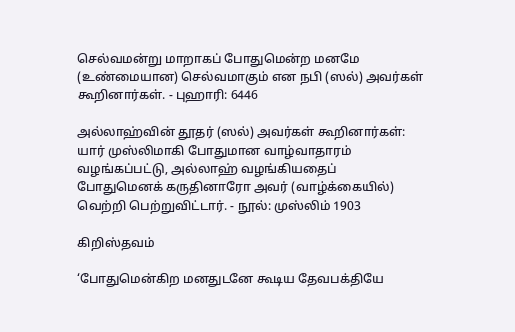செல்வமன்று மாறாகப் போதுமென்ற மனமே (உண்மையான) செல்வமாகும் என நபி (ஸல்) அவர்கள் கூறினார்கள். - புஹாரி: 6446

அல்லாஹ்வின் தூதர் (ஸல்) அவர்கள் கூறினார்கள்: யார் முஸ்லிமாகி போதுமான வாழ்வாதாரம் வழங்கப்பட்டு, அல்லாஹ் வழங்கியதைப் போதுமெனக் கருதினாரோ அவர் (வாழ்க்கையில்) வெற்றி பெற்றுவிட்டார். - நூல்: முஸ்லிம் 1903

கிறிஸ்தவம்

‘போதுமென்கிற மனதுடனே கூடிய தேவபக்தியே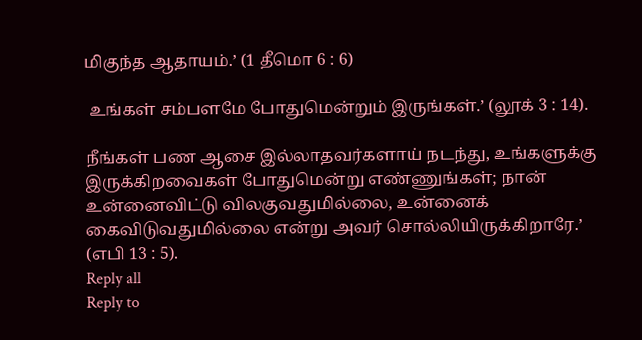மிகுந்த ஆதாயம்.’ (1 தீமொ 6 : 6)

 உங்கள் சம்பளமே போதுமென்றும் இருங்கள்.’ (லூக் 3 : 14).

நீங்கள் பண ஆசை இல்லாதவர்களாய் நடந்து, உங்களுக்கு இருக்கிறவைகள் போதுமென்று எண்ணுங்கள்; நான் உன்னைவிட்டு விலகுவதுமில்லை, உன்னைக் கைவிடுவதுமில்லை என்று அவர் சொல்லியிருக்கிறாரே.’ (எபி 13 : 5).
Reply all
Reply to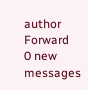author
Forward
0 new messages